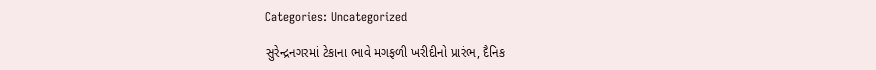Categories: Uncategorized

સુરેન્દ્રનગરમાં ટેકાના ભાવે મગફળી ખરીદીનો પ્રારંભ, દૈનિક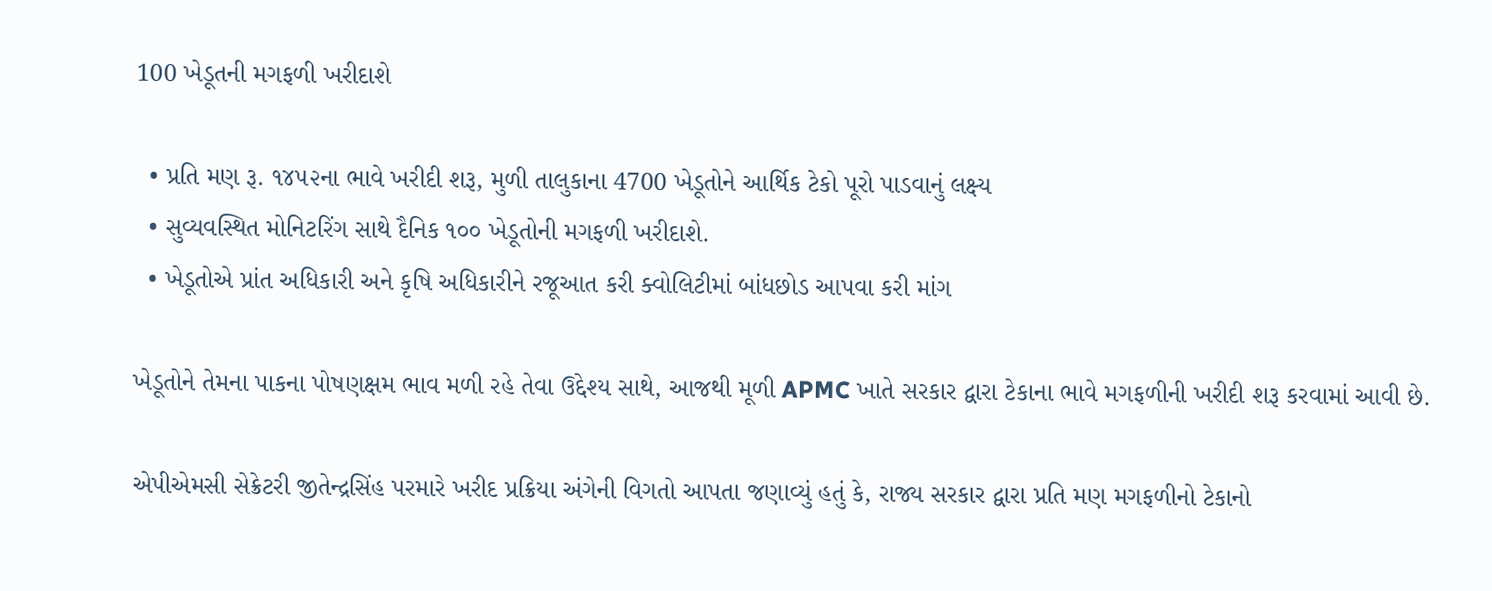100 ખેડૂતની મગફળી ખરીદાશે

  • પ્રતિ મણ રૂ. ૧૪૫૨ના ભાવે ખરીદી શરૂ, મુળી તાલુકાના 4700 ખેડૂતોને આર્થિક ટેકો પૂરો પાડવાનું લક્ષ્ય
  • સુવ્યવસ્થિત મોનિટરિંગ સાથે દૈનિક ૧૦૦ ખેડૂતોની મગફળી ખરીદાશે.
  • ખેડૂતોએ પ્રાંત અધિકારી અને કૃષિ અધિકારીને રજૂઆત કરી ક્વોલિટીમાં બાંધછોડ આપવા કરી માંગ

ખેડૂતોને તેમના પાકના પોષણક્ષમ ભાવ મળી રહે તેવા ઉદ્દેશ્ય સાથે, આજથી મૂળી APMC ખાતે સરકાર દ્વારા ટેકાના ભાવે મગફળીની ખરીદી શરૂ કરવામાં આવી છે.

એપીએમસી સેક્રેટરી જીતેન્દ્રસિંહ પરમારે ખરીદ પ્રક્રિયા અંગેની વિગતો આપતા જણાવ્યું હતું કે, રાજ્ય સરકાર દ્વારા પ્રતિ મણ મગફળીનો ટેકાનો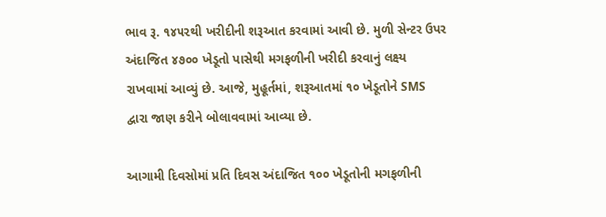ભાવ રૂ. ૧૪૫૨થી ખરીદીની શરૂઆત કરવામાં આવી છે. મુળી સેન્ટર ઉપર અંદાજિત ૪૭૦૦ ખેડૂતો પાસેથી મગફળીની ખરીદી કરવાનું લક્ષ્ય રાખવામાં આવ્યું છે. આજે, મુહૂર્તમાં, શરૂઆતમાં ૧૦ ખેડૂતોને SMS દ્વારા જાણ કરીને બોલાવવામાં આવ્યા છે.

આગામી દિવસોમાં પ્રતિ દિવસ અંદાજિત ૧૦૦ ખેડૂતોની મગફળીની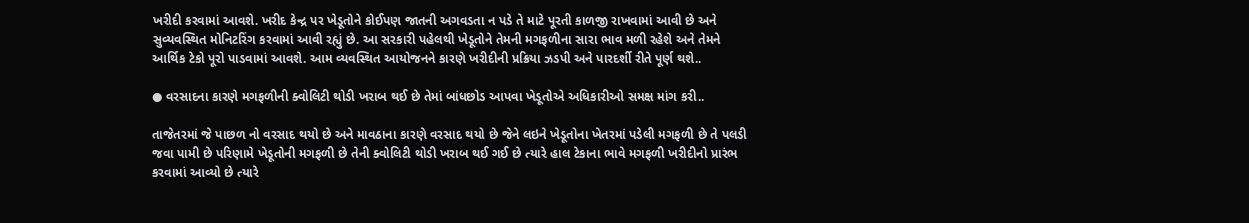ખરીદી કરવામાં આવશે. ખરીદ કેન્દ્ર પર ખેડૂતોને કોઈપણ જાતની અગવડતા ન પડે તે માટે પૂરતી કાળજી રાખવામાં આવી છે અને સુવ્યવસ્થિત મોનિટરિંગ કરવામાં આવી રહ્યું છે. આ સરકારી પહેલથી ખેડૂતોને તેમની મગફળીના સારા ભાવ મળી રહેશે અને તેમને આર્થિક ટેકો પૂરો પાડવામાં આવશે. આમ વ્યવસ્થિત આયોજનને કારણે ખરીદીની પ્રક્રિયા ઝડપી અને પારદર્શી રીતે પૂર્ણ થશે..

● વરસાદના કારણે મગફળીની ક્વોલિટી થોડી ખરાબ થઈ છે તેમાં બાંધછોડ આપવા ખેડૂતોએ અધિકારીઓ સમક્ષ માંગ કરી..

તાજેતરમાં જે પાછળ નો વરસાદ થયો છે અને માવઠાના કારણે વરસાદ થયો છે જેને લઇને ખેડૂતોના ખેતરમાં પડેલી મગફળી છે તે પલડી જવા પામી છે પરિણામે ખેડૂતોની મગફળી છે તેની ક્વોલિટી થોડી ખરાબ થઈ ગઈ છે ત્યારે હાલ ટેકાના ભાવે મગફળી ખરીદીનો પ્રારંભ કરવામાં આવ્યો છે ત્યારે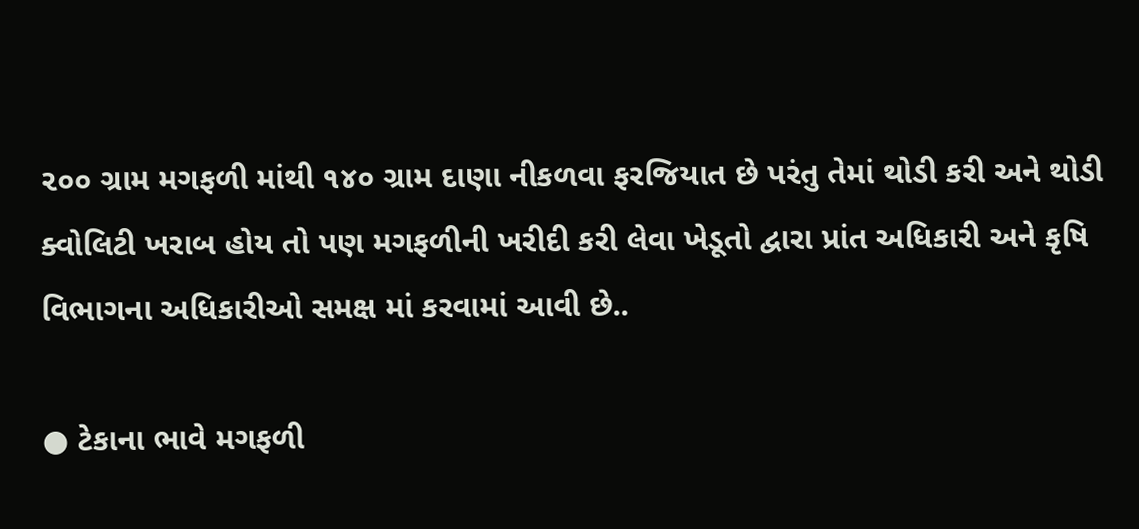૨૦૦ ગ્રામ મગફળી માંથી ૧૪૦ ગ્રામ દાણા નીકળવા ફરજિયાત છે પરંતુ તેમાં થોડી કરી અને થોડી ક્વોલિટી ખરાબ હોય તો પણ મગફળીની ખરીદી કરી લેવા ખેડૂતો દ્વારા પ્રાંત અધિકારી અને કૃષિ વિભાગના અધિકારીઓ સમક્ષ માં કરવામાં આવી છે..

● ટેકાના ભાવે મગફળી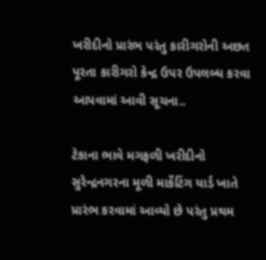ખરીદીનો પ્રારંભ પરંતુ કારીગરોની અછત પૂરતા કારીગરો કેન્દ્ર ઉપર ઉપલબ્ધ કરવા આપવામાં આવી સૂચના..

ટેકાના ભાવે મગફળી ખરીદીનો સુરેન્દ્રનગરના મૂળી માર્કેટિંગ યાર્ડ ખાતે પ્રારંભ કરવામાં આવ્યો છે પરંતુ પ્રથમ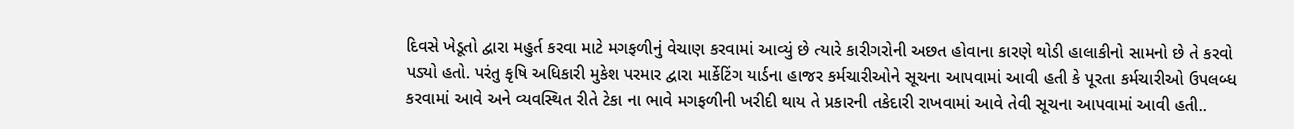દિવસે ખેડૂતો દ્વારા મહુર્ત કરવા માટે મગફળીનું વેચાણ કરવામાં આવ્યું છે ત્યારે કારીગરોની અછત હોવાના કારણે થોડી હાલાકીનો સામનો છે તે કરવો પડ્યો હતો. પરંતુ કૃષિ અધિકારી મુકેશ પરમાર દ્વારા માર્કેટિંગ યાર્ડના હાજર કર્મચારીઓને સૂચના આપવામાં આવી હતી કે પૂરતા કર્મચારીઓ ઉપલબ્ધ કરવામાં આવે અને વ્યવસ્થિત રીતે ટેકા ના ભાવે મગફળીની ખરીદી થાય તે પ્રકારની તકેદારી રાખવામાં આવે તેવી સૂચના આપવામાં આવી હતી..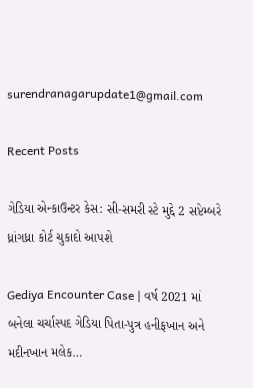surendranagarupdate1@gmail.com

Recent Posts

ગેડિયા એન્કાઉન્ટર કેસ: સી-સમરી સ્ટે મુદ્દે 2 સપ્ટેમ્બરે ધ્રાંગધ્રા કોર્ટ ચુકાદો આપશે

Gediya Encounter Case | વર્ષ 2021 માં બનેલા ચર્ચાસ્પદ ગેડિયા પિતા-પુત્ર હનીફખાન અને મદીનખાન મલેક…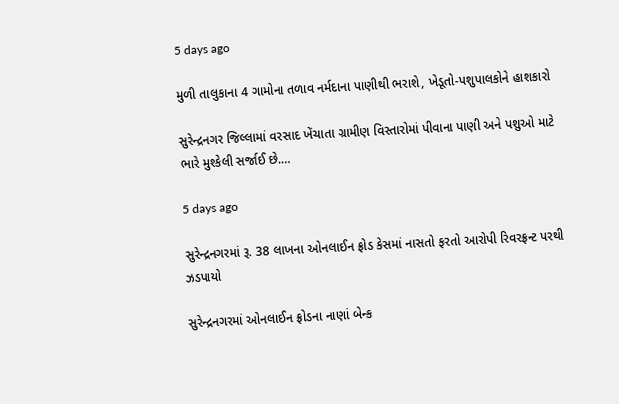5 days ago

મુળી તાલુકાના 4 ગામોના તળાવ નર્મદાના પાણીથી ભરાશે, ખેડૂતો-પશુપાલકોને હાશકારો

સુરેન્દ્રનગર જિલ્લામાં વરસાદ ખેંચાતા ગ્રામીણ વિસ્તારોમાં પીવાના પાણી અને પશુઓ માટે ભારે મુશ્કેલી સર્જાઈ છે.…

5 days ago

સુરેન્દ્રનગરમાં રૂ. 38 લાખના ઓનલાઈન ફ્રોડ કેસમાં નાસતો ફરતો આરોપી રિવરફ્રન્ટ પરથી ઝડપાયો

સુરેન્દ્રનગરમાં ઓનલાઈન ફ્રોડના નાણાં બેન્ક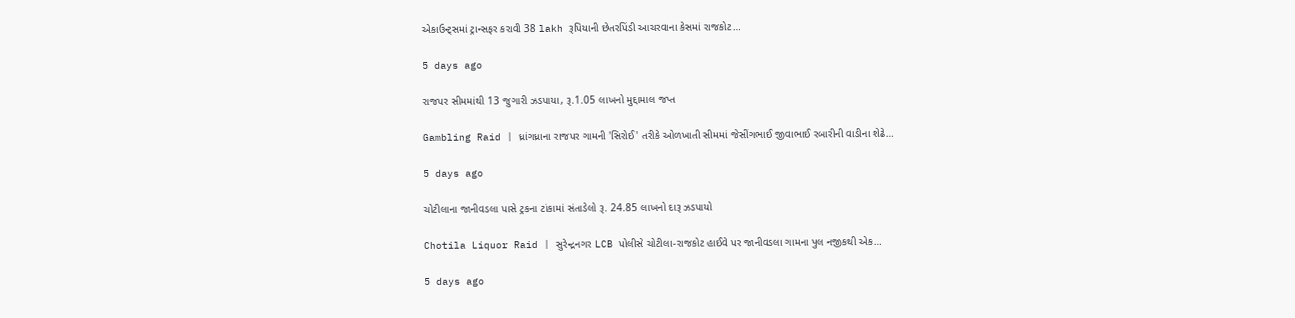એકાઉન્ટ્સમાં ટ્રાન્સફર કરાવી 38 lakh રૂપિયાની છેતરપિંડી આચરવાના કેસમાં રાજકોટ…

5 days ago

રાજપર સીમમાંથી 13 જુગારી ઝડપાયા, રૂ.1.05 લાખનો મુદ્દામાલ જપ્ત

Gambling Raid | ધ્રાંગધ્રાના રાજપર ગામની 'સિરોઈ' તરીકે ઓળખાતી સીમમાં જેસીંગભાઈ જીવાભાઈ રબારીની વાડીના શેઢે…

5 days ago

ચોટીલાના જાનીવડલા પાસે ટ્રકના ટાંકામાં સંતાડેલો રૂ. 24.85 લાખનો દારૂ ઝડપાયો

Chotila Liquor Raid | સુરેન્દ્રનગર LCB પોલીસે ચોટીલા-રાજકોટ હાઈવે પર જાનીવડલા ગામના પુલ નજીકથી એક…

5 days ago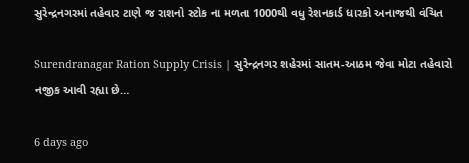સુરેન્દ્રનગરમાં તહેવાર ટાણે જ રાશનો સ્ટોક ના મળતા 1000થી વધુ રેશનકાર્ડ ધારકો અનાજથી વંચિત

Surendranagar Ration Supply Crisis | સુરેન્દ્રનગર શહેરમાં સાતમ-આઠમ જેવા મોટા તહેવારો નજીક આવી રહ્યા છે…

6 days ago